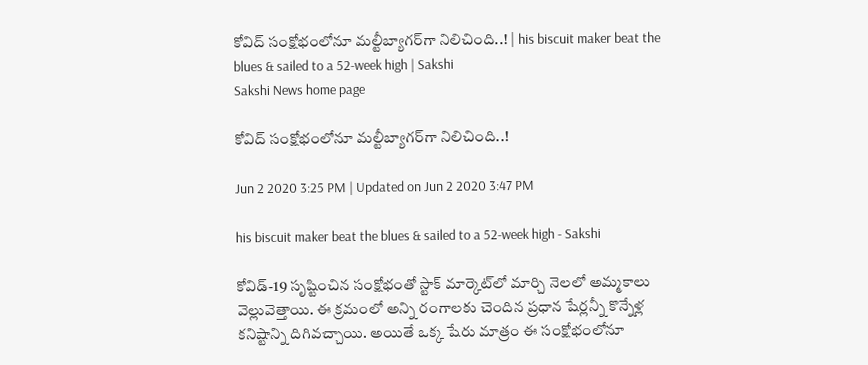కోవిద్‌ సంక్షోభంలోనూ మల్టీబ్యాగర్‌గా నిలిచింది..! | his biscuit maker beat the blues & sailed to a 52-week high | Sakshi
Sakshi News home page

కోవిద్‌ సంక్షోభంలోనూ మల్టీబ్యాగర్‌గా నిలిచింది..!

Jun 2 2020 3:25 PM | Updated on Jun 2 2020 3:47 PM

his biscuit maker beat the blues & sailed to a 52-week high - Sakshi

కోవిడ్‌-19 సృష్టించిన సంక్షోభంతో స్టాక్‌ మార్కెట్‌లో మార్చి నెలలో అమ్మకాలు వెల్లువెత్తాయి. ఈ క్రమంలో అన్ని రంగాలకు చెందిన ప్రధాన షేర్లన్నీ కొన్నేళ్ల కనిష్టాన్ని దిగివచ్చాయి. అయితే ఒక్క షేరు మాత్రం ఈ సంక్షోభంలోనూ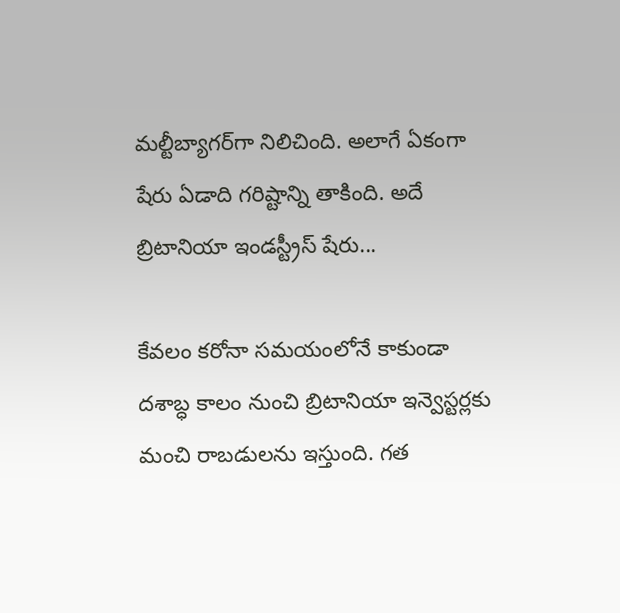మల్టీబ్యాగర్‌గా నిలిచింది. అలాగే ఏకంగా షేరు ఏడాది గరిష్టాన్ని తాకింది. అదే బ్రిటానియా ఇండస్ట్రీస్‌ షేరు...

కేవలం కరోనా సమయంలోనే కాకుండా దశాబ్ధ కాలం నుంచి బ్రిటానియా ఇన్వెస్టర్లకు మంచి రాబడులను ఇస్తుంది. గత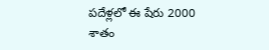పదేళ్లలో ఈ షేరు 2000 శాతం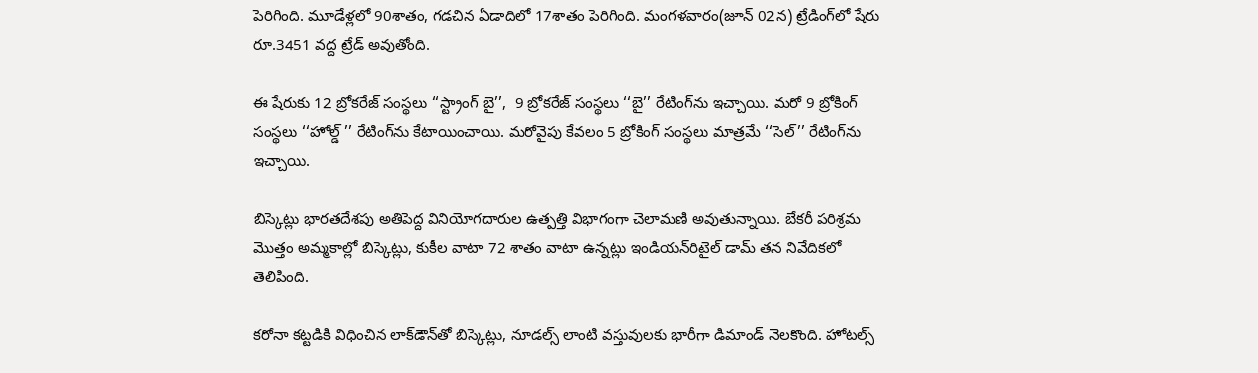పెరిగింది. మూడేళ్లలో 90శాతం, గడచిన ఏడాదిలో 17శాతం పెరిగింది. మంగళవారం(జూన్‌ 02న) ట్రేడింగ్‌లో షేరు రూ.3451 వద్ద ట్రేడ్‌ అవుతోంది.

ఈ షేరుకు 12 బ్రోకరేజ్‌ సంస్థలు ‘‘స్ట్రాంగ్‌ బై’’,  9 బ్రోకరేజ్‌ సంస్థలు ‘‘బై’’ రేటింగ్‌ను ఇచ్చాయి. మరో 9 బ్రోకింగ్‌ సంస్థలు ‘‘హోల్డ్‌ ’’ రేటింగ్‌ను కేటాయించాయి. మరోవైపు కేవలం 5 బ్రోకింగ్‌ సంస్థలు మాత్రమే ‘‘సెల్‌’’ రేటింగ్‌ను ఇచ్చాయి.

బిస్కెట్లు భారతదేశపు అతిపెద్ద వినియోగదారుల ఉత్పత్తి విభాగంగా చెలామణి అవుతున్నాయి. బేకరీ పరిశ్రమ మొత్తం అమ్మకాల్లో బిస్కెట్లు, కుకీల వాటా 72 శాతం వాటా ఉన్నట్లు ఇండియన్‌రిటైల్‌ డామ్‌ తన నివేదికలో తెలిపింది.

కరోనా కట్టడికి విధించిన లాక్‌డౌన్‌తో బిస్కెట్లు, నూడల్స్‌ లాంటి వస్తువులకు భారీగా డిమాండ్‌ నెలకొంది. హోటల్స్‌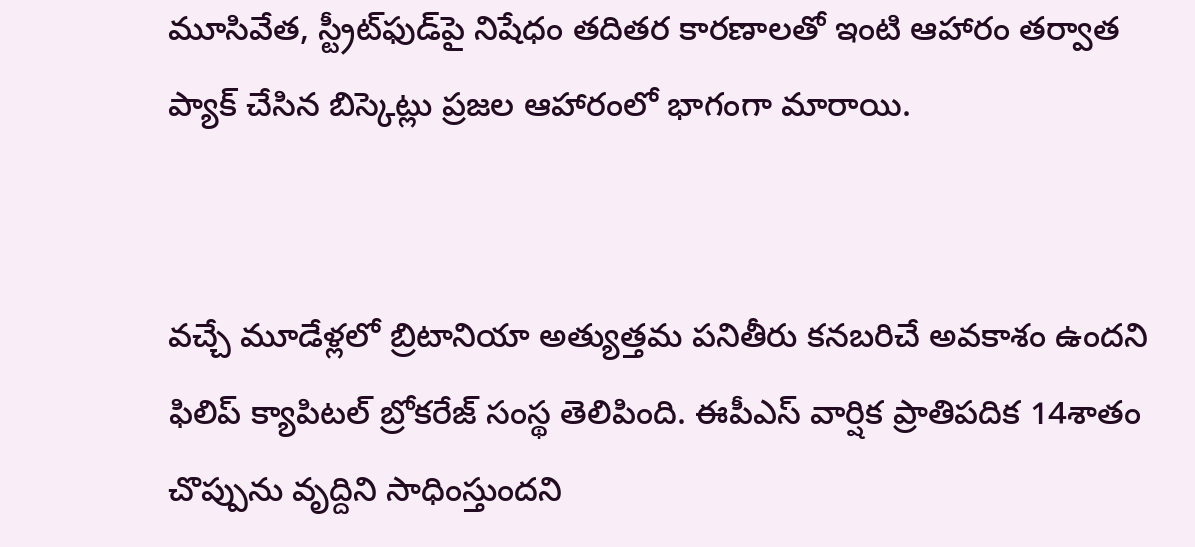మూసివేత, స్ట్రీట్‌ఫుడ్‌పై నిషేధం తదితర కారణాలతో ఇంటి ఆహారం తర్వాత ప్యాక్‌ చేసిన బిస్కెట్లు ప్రజల ఆహారంలో భాగంగా మారాయి.


వచ్చే మూడేళ్లలో బ్రిటానియా అత్యుత్తమ పనితీరు కనబరిచే అవకాశం ఉందని ఫిలిప్‌ క్యాపిటల్‌ బ్రోకరేజ్‌ సంస్థ తెలిపింది. ఈపీఎస్‌ వార్షిక ప్రాతిపదిక 14శాతం చొప్పును వృద్దిని సాధింస్తుందని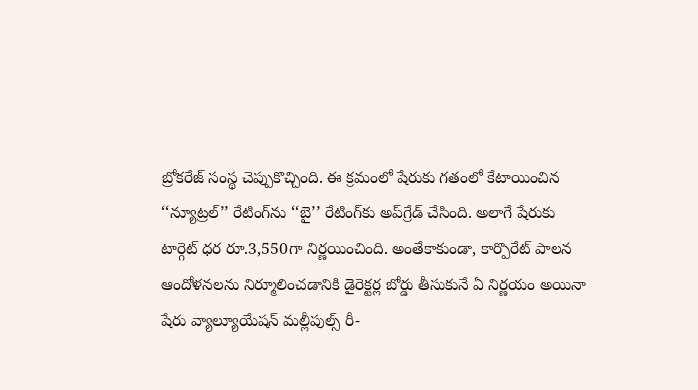బ్రోకరేజ్‌ సంస్థ చెప్పుకొచ్చింది. ఈ క్రమంలో షేరుకు గతంలో కేటాయించిన ‘‘న్యూట్రల్‌’’ రేటింగ్‌ను ‘‘బై’’ రేటింగ్‌కు అప్‌గ్రేడ్‌ చేసింది. అలాగే షేరుకు టార్గెట్‌ ధర రూ.3,550గా నిర్ణయించింది. అంతేకాకుండా, కార్పొరేట్ పాలన ఆందోళనలను నిర్మూలించడానికి డైరెక్టర్ల బోర్డు తీసుకునే ఏ నిర్ణయం అయినా షేరు వ్యాల్యూయేషన్‌ మల్లీపుల్స్‌ రీ-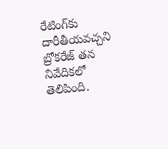రేటింగ్‌కు దారీతీయవచ్చని బ్రోకరేజ్‌ తన నివేదికలో తెలిపింది.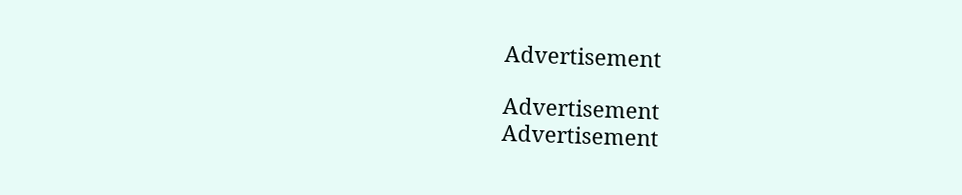Advertisement

Advertisement
Advertisement